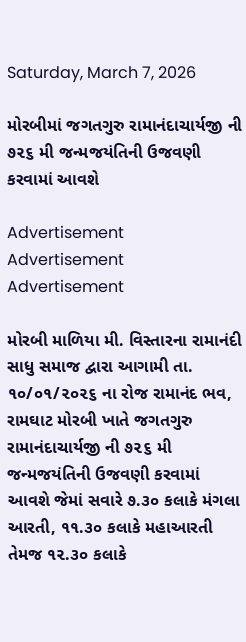Saturday, March 7, 2026

મોરબીમાં જગતગુરુ રામાનંદાચાર્યજી ની ૭૨૬ મી જન્મજયંતિની ઉજવણી કરવામાં આવશે

Advertisement
Advertisement
Advertisement

મોરબી માળિયા મી. વિસ્તારના રામાનંદી સાધુ સમાજ દ્વારા આગામી તા. ૧૦/૦૧/૨૦૨૬ ના રોજ રામાનંદ ભવ, રામઘાટ મોરબી ખાતે જગતગુરુ રામાનંદાચાર્યજી ની ૭૨૬ મી જન્મજયંતિની ઉજવણી કરવામાં આવશે જેમાં સવારે ૭.૩૦ કલાકે મંગલા આરતી, ૧૧.૩૦ કલાકે મહાઆરતી તેમજ ૧૨.૩૦ કલાકે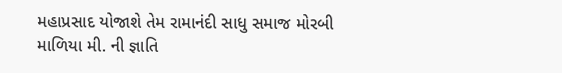મહાપ્રસાદ યોજાશે તેમ રામાનંદી સાધુ સમાજ મોરબી માળિયા મી. ની જ્ઞાતિ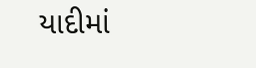યાદીમાં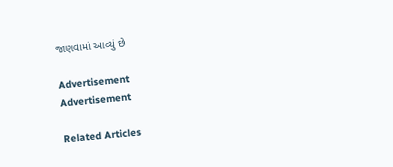જાણવામાં આવ્યું છે

Advertisement
Advertisement

Related Articles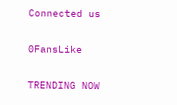Connected us

0FansLike

TRENDING NOW